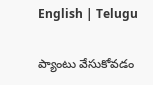English | Telugu

ప్యాంటు వేసుకోవడం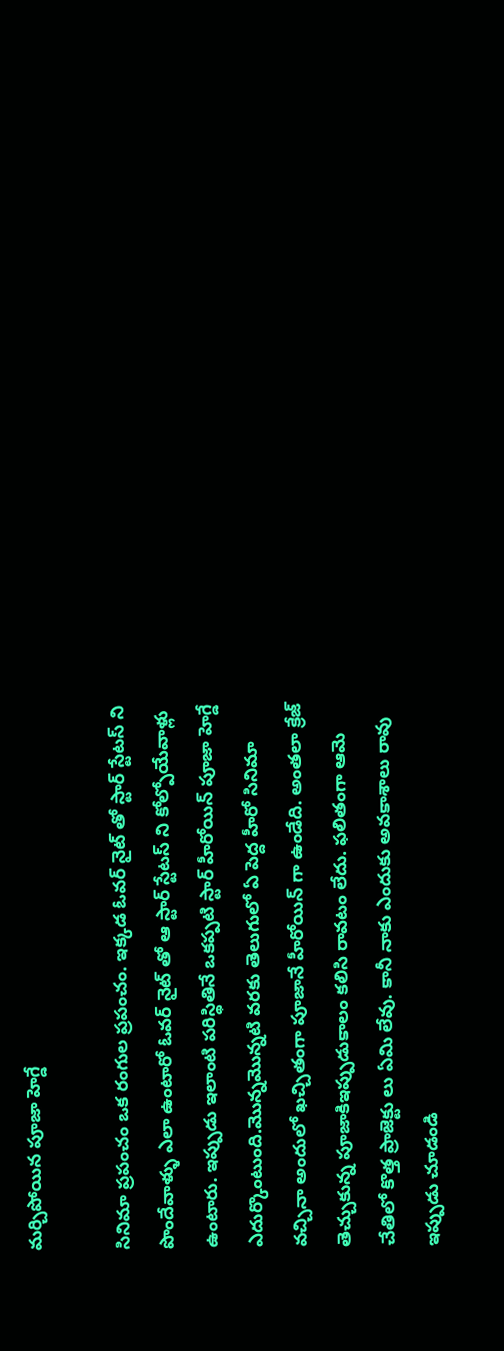మర్చిపోయిన పూజా హెగ్డే

సినిమా ప్రపంచం ఒక రంగుల ప్రపంచం. ఇక్కడ ఓవర్ నైట్ తో స్టార్ స్టేటస్ ని పొందేవాళ్ళు ఎలా ఉంటారో ఓవర్ నైట్ తో ఆ స్టార్ స్టేటస్ ని కోల్పోయేవాళ్లు ఉంటారు. ఇప్పుడు ఇలాంటి పరిస్థితినే ఒకప్పటి స్టార్ హీరోయిన్ పూజా హెగ్డే ఎదుర్కొంటుంది.మొన్నమొన్నటి వరకు తెలుగులో ఏ పెద్ద హీరో సినిమా వచ్చినా అందులో ఖచ్చితంగా పూజానే హీరోయిన్ గా ఉండేది. అంతలా క్రేజ్ తెచ్చుకున్న పూజాకిఇప్పుడుకాలం కలిసి రావటం లేదు. ఫలితంగా ఆమె చేతిలో కొత్త ప్రాజెక్టు లు ఏమి లేవు. కానీ నాకు ఎందుకు అవకాశాలు రావు ఇప్పుడు చూడండి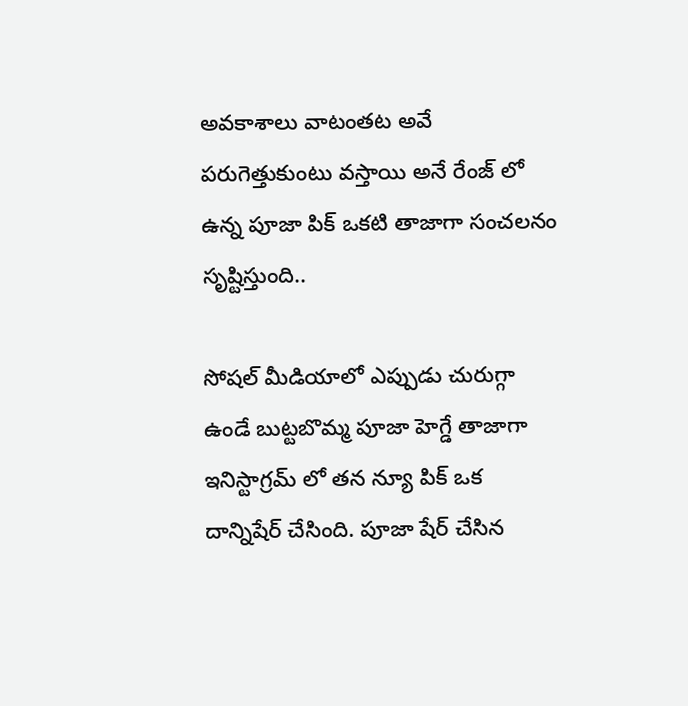అవకాశాలు వాటంతట అవే పరుగెత్తుకుంటు వస్తాయి అనే రేంజ్ లో ఉన్న పూజా పిక్ ఒకటి తాజాగా సంచలనం సృష్టిస్తుంది..

సోషల్ మీడియాలో ఎప్పుడు చురుగ్గా ఉండే బుట్టబొమ్మ పూజా హెగ్డే తాజాగా ఇనిస్టాగ్రమ్ లో తన న్యూ పిక్ ఒక దాన్నిషేర్ చేసింది. పూజా షేర్ చేసిన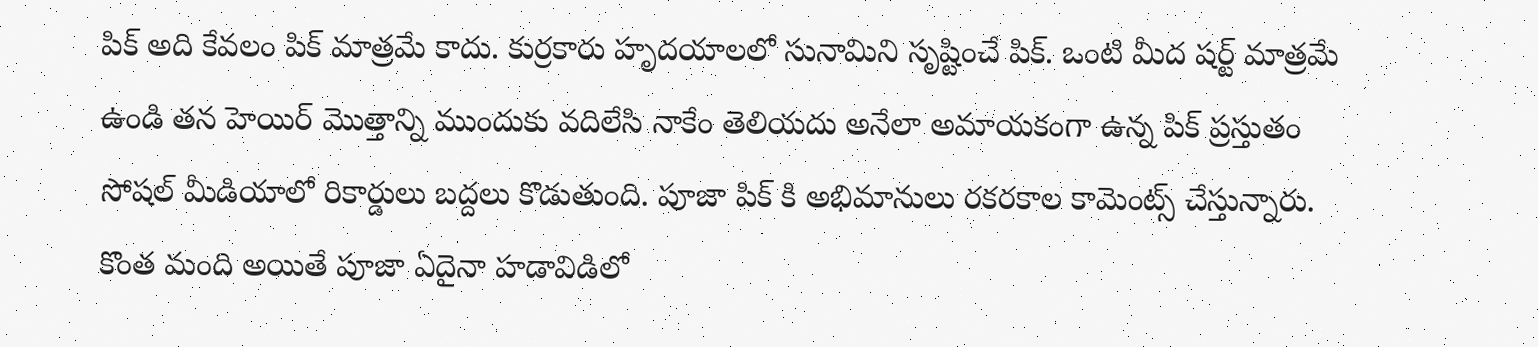పిక్ అది కేవలం పిక్ మాత్రమే కాదు. కుర్రకారు హృదయాలలో సునామిని సృష్టించే పిక్. ఒంటి మీద షర్ట్ మాత్రమే ఉండి తన హెయిర్ మొత్తాన్ని ముందుకు వదిలేసి నాకేం తెలియదు అనేలా అమాయకంగా ఉన్న పిక్ ప్రస్తుతం సోషల్ మీడియాలో రికార్డులు బద్దలు కొడుతుంది. పూజా పిక్ కి అభిమానులు రకరకాల కామెంట్స్ చేస్తున్నారు. కొంత మంది అయితే పూజా ఏదైనా హడావిడిలో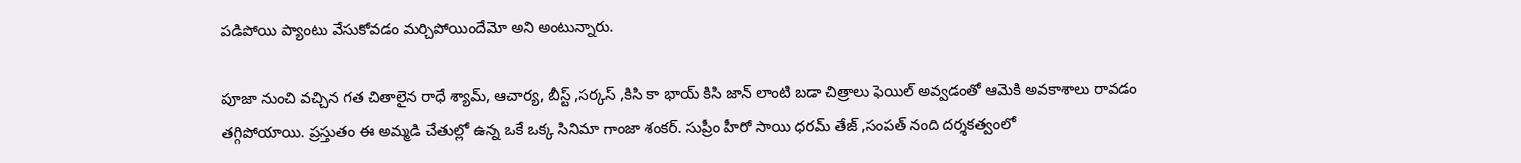పడిపోయి ప్యాంటు వేసుకోవడం మర్చిపోయిందేమో అని అంటున్నారు.

పూజా నుంచి వచ్చిన గత చితాలైన రాధే శ్యామ్, ఆచార్య, బీస్ట్ ,సర్కస్ ,కిసి కా భాయ్ కిసి జాన్ లాంటి బడా చిత్రాలు ఫెయిల్ అవ్వడంతో ఆమెకి అవకాశాలు రావడం తగ్గిపోయాయి. ప్రస్తుతం ఈ అమ్మడి చేతుల్లో ఉన్న ఒకే ఒక్క సినిమా గాంజా శంకర్. సుప్రీం హీరో సాయి ధరమ్ తేజ్ ,సంపత్ నంది దర్శకత్వంలో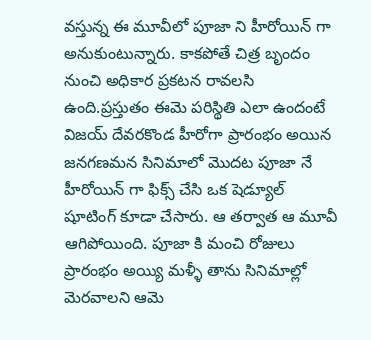వస్తున్న ఈ మూవీలో పూజా ని హీరోయిన్ గా అనుకుంటున్నారు. కాకపోతే చిత్ర బృందం నుంచి అధికార ప్రకటన రావలసి ఉంది.ప్రస్తుతం ఈమె పరిస్థితి ఎలా ఉందంటే విజయ్ దేవరకొండ హీరోగా ప్రారంభం అయిన జనగణమన సినిమాలో మొదట పూజా నే హీరోయిన్ గా ఫిక్స్ చేసి ఒక షెడ్యూల్ షూటింగ్ కూడా చేసారు. ఆ తర్వాత ఆ మూవీ ఆగిపోయింది. పూజా కి మంచి రోజులు ప్రారంభం అయ్యి మళ్ళీ తాను సినిమాల్లో మెరవాలని ఆమె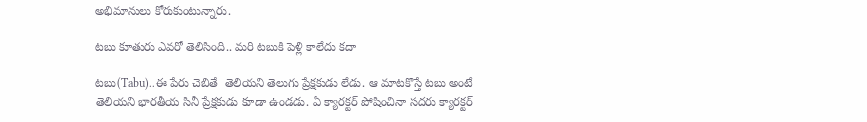అభిమానులు కోరుకుంటున్నారు.

టబు కూతురు ఎవరో తెలిసింది.. మరి టబుకి పెళ్లి కాలేదు కదా

టబు(Tabu)..ఈ పేరు చెబితే  తెలియని తెలుగు ప్రేక్షకుడు లేడు. ఆ మాటకొస్తే టబు అంటే తెలియని భారతీయ సినీ ప్రేక్షకుడు కూడా ఉండడు. ఏ క్యారక్టర్ పోషించినా సదరు క్యారక్టర్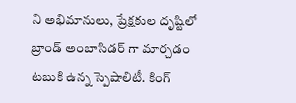ని అభిమానులు, ప్రేక్షకుల దృష్టిలో బ్రాండ్ అంబాసిడర్ గా మార్చడం టబుకి ఉన్న స్పెషాలిటీ. కింగ్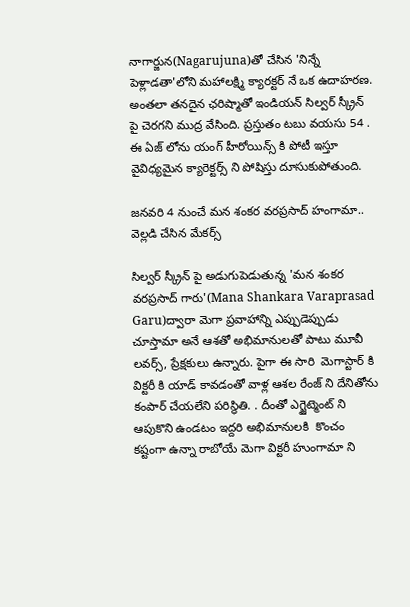నాగార్జున(Nagarujuna)తో చేసిన 'నిన్నే పెళ్లాడతా'లోని మహాలక్ష్మి క్యారక్టర్ నే ఒక ఉదాహరణ. అంతలా తనదైన ఛరిష్మాతో ఇండియన్ సిల్వర్ స్క్రీన్ పై చెరగని ముద్ర వేసింది. ప్రస్తుతం టబు వయసు 54 . ఈ ఏజ్ లోను యంగ్ హీరోయిన్స్ కి పోటీ ఇస్తూ వైవిధ్యమైన క్యారెక్టర్స్ ని పోషిస్తు దూసుకుపోతుంది.

జనవరి 4 నుంచే మన శంకర వరప్రసాద్ హంగామా.. వెల్లడి చేసిన మేకర్స్

సిల్వర్ స్క్రీన్ పై అడుగుపెడుతున్న 'మన శంకర వరప్రసాద్ గారు'(Mana Shankara Varaprasad Garu)ద్వారా మెగా ప్రవాహాన్ని ఎప్పుడెప్పుడు చూస్తామా అనే ఆశతో అభిమానులతో పాటు మూవీ లవర్స్, ప్రేక్షకులు ఉన్నారు. పైగా ఈ సారి  మెగాస్టార్ కి విక్టరీ కి యాడ్ కావడంతో వాళ్ల ఆశల రేంజ్ ని దేనితోను కంపార్ చేయలేని పరిస్థితి. . దీంతో ఎగ్జైట్మెంట్ ని  ఆపుకొని ఉండటం ఇద్దరి అభిమానులకి  కొంచం కష్టంగా ఉన్నా రాబోయే మెగా విక్టరీ హుంగామా ని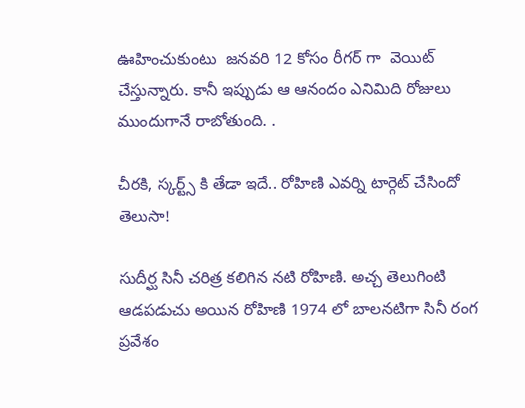ఊహించుకుంటు  జనవరి 12 కోసం రీగర్ గా  వెయిట్ చేస్తున్నారు. కానీ ఇప్పుడు ఆ ఆనందం ఎనిమిది రోజులు ముందుగానే రాబోతుంది. .

చీరకి, స్కర్ట్స్ కి తేడా ఇదే.. రోహిణి ఎవర్ని టార్గెట్ చేసిందో తెలుసా!

సుదీర్ఘ సినీ చరిత్ర కలిగిన నటి రోహిణి. అచ్చ తెలుగింటి ఆడపడుచు అయిన రోహిణి 1974 లో బాలనటిగా సినీ రంగ ప్రవేశం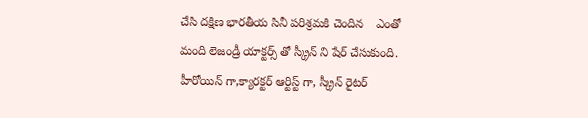చేసి దక్షిణ భారతీయ సినీ పరిశ్రమకి చెందిన    ఎంతో మంది లెజండ్రీ యాక్టర్స్ తో స్క్రీన్ ని షేర్ చేసుకుంది. హీరోయిన్ గా,క్యారక్టర్ ఆర్టిస్ట్ గా, స్క్రీన్ రైటర్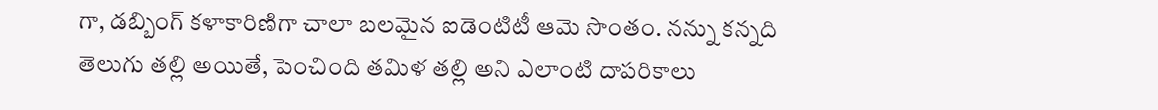గా, డబ్బింగ్ కళాకారిణిగా చాలా బలమైన ఐడెంటిటీ ఆమె సొంతం. నన్ను కన్నది తెలుగు తల్లి అయితే, పెంచింది తమిళ తల్లి అని ఎలాంటి దాపరికాలు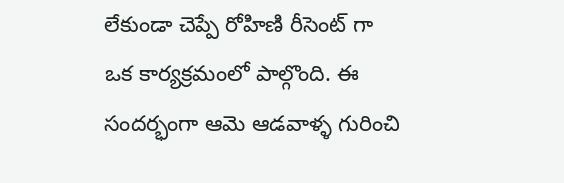లేకుండా చెప్పే రోహిణి రీసెంట్ గా ఒక కార్యక్రమంలో పాల్గొంది. ఈ సందర్భంగా ఆమె ఆడవాళ్ళ గురించి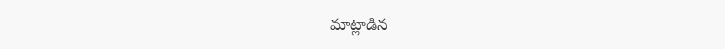మాట్లాడిన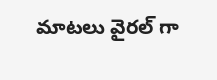మాటలు వైరల్ గా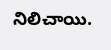నిలిచాయి.